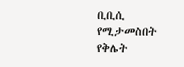ቢቢሲ የሚታመስበት የቅሌት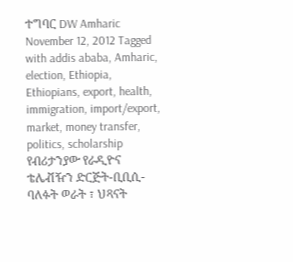ተግባር DW Amharic November 12, 2012 Tagged with addis ababa, Amharic, election, Ethiopia, Ethiopians, export, health, immigration, import/export, market, money transfer, politics, scholarship የብሪታንያው የራዲዮና ቴሌቭዥን ድርጅት-ቢቢሲ- ባለፉት ወራት ፣ ህጻናት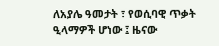ለአያሌ ዓመታት ፣ የወሲባዊ ጥቃት ዒላማዎች ሆነው ፤ ዜናው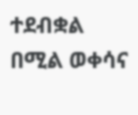ተደብቋል በሚል ወቀሳና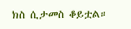ክስ ሲታመስ ቆይቷል።